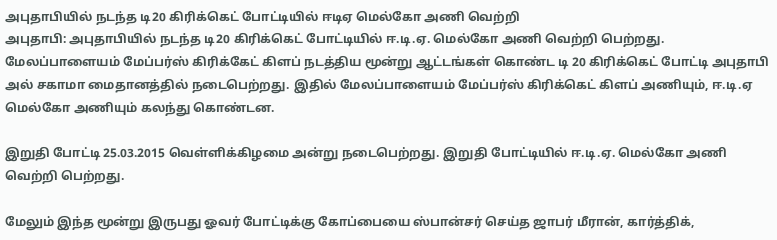அபுதாபியில் நடந்த டி20 கிரிக்கெட் போட்டியில் ஈடிஏ மெல்கோ அணி வெற்றி
அபுதாபி: அபுதாபியில் நடந்த டி20 கிரிக்கெட் போட்டியில் ஈ.டி.ஏ. மெல்கோ அணி வெற்றி பெற்றது.
மேலப்பாளையம் மேப்பர்ஸ் கிரிக்கேட் கிளப் நடத்திய மூன்று ஆட்டங்கள் கொண்ட டி 20 கிரிக்கெட் போட்டி அபுதாபி அல் சகாமா மைதானத்தில் நடைபெற்றது. இதில் மேலப்பாளையம் மேப்பர்ஸ் கிரிக்கெட் கிளப் அணியும், ஈ.டி.ஏ மெல்கோ அணியும் கலந்து கொண்டன.

இறுதி போட்டி 25.03.2015 வெள்ளிக்கிழமை அன்று நடைபெற்றது. இறுதி போட்டியில் ஈ.டி.ஏ. மெல்கோ அணி வெற்றி பெற்றது.

மேலும் இந்த மூன்று இருபது ஓவர் போட்டிக்கு கோப்பையை ஸ்பான்சர் செய்த ஜாபர் மீரான், கார்த்திக்,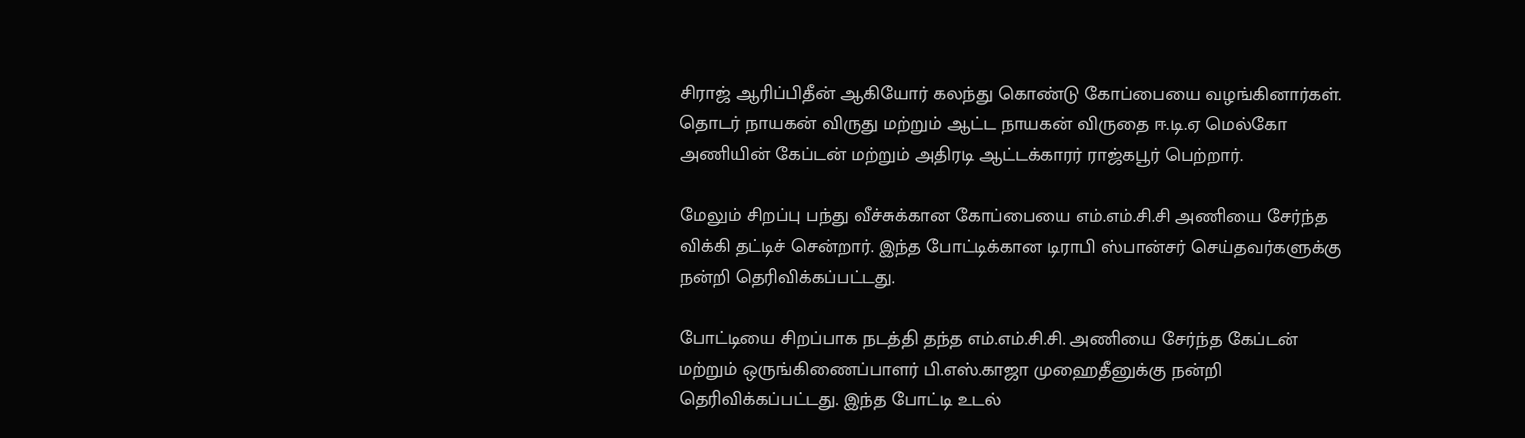சிராஜ் ஆரிப்பிதீன் ஆகியோர் கலந்து கொண்டு கோப்பையை வழங்கினார்கள். தொடர் நாயகன் விருது மற்றும் ஆட்ட நாயகன் விருதை ஈ.டி.ஏ மெல்கோ அணியின் கேப்டன் மற்றும் அதிரடி ஆட்டக்காரர் ராஜ்கபூர் பெற்றார்.

மேலும் சிறப்பு பந்து வீச்சுக்கான கோப்பையை எம்.எம்.சி.சி அணியை சேர்ந்த விக்கி தட்டிச் சென்றார். இந்த போட்டிக்கான டிராபி ஸ்பான்சர் செய்தவர்களுக்கு நன்றி தெரிவிக்கப்பட்டது.

போட்டியை சிறப்பாக நடத்தி தந்த எம்.எம்.சி.சி. அணியை சேர்ந்த கேப்டன் மற்றும் ஒருங்கிணைப்பாளர் பி.எஸ்.காஜா முஹைதீனுக்கு நன்றி தெரிவிக்கப்பட்டது. இந்த போட்டி உடல்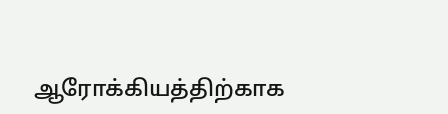ஆரோக்கியத்திற்காக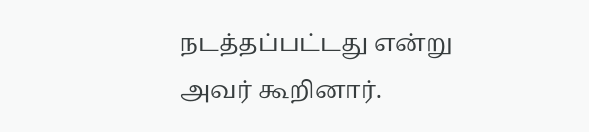நடத்தப்பட்டது என்று அவர் கூறினார்.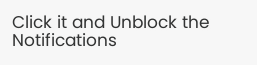Click it and Unblock the Notifications